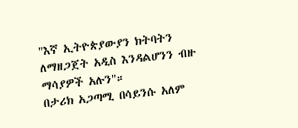"እኛ ኢትዮጵያውያን ክትባትን ለማዘጋጀት አዲስ እንዳልሆንን ብዙ ማሳያዎች አሉን"።
በታሪክ አጋጣሚ በሳይንሱ አለም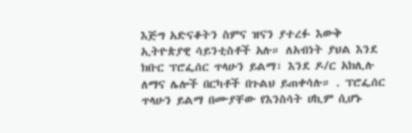እጅግ አድናቆትን ስምና ዝናን ያተረፉ እውቅ ኢትዮጵያዊ ሳይንቲስቶች አሉ። ለአብነት ያህል እንደ ክቡር ፕሮፌሰር ጥላሁን ይልማ፣ እንደ ዶ/ር አክሊሉ ለማና ሌሎች በርካቶች በጉልህ ይጠቀሳሉ። . ፕሮፌሰር ጥላሁን ይልማ በሙያቸው የእንስሳት ሀኪም ሲሆኑ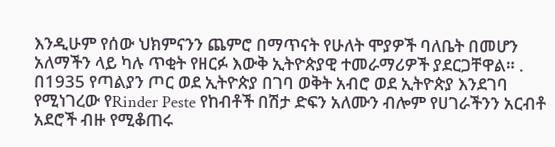እንዲሁም የሰው ህክምናንን ጨምሮ በማጥናት የሁለት ሞያዎች ባለቤት በመሆን አለማችን ላይ ካሉ ጥቂት የዘርፉ እውቅ ኢትዮጵያዊ ተመራማሪዎች ያደርጋቸዋል። . በ1935 የጣልያን ጦር ወደ ኢትዮጵያ በገባ ወቅት አብሮ ወደ ኢትዮጵያ እንደገባ የሚነገረው የRinder Peste የከብቶች በሽታ ድፍን አለሙን ብሎም የሀገራችንን አርብቶ አደሮች ብዙ የሚቆጠሩ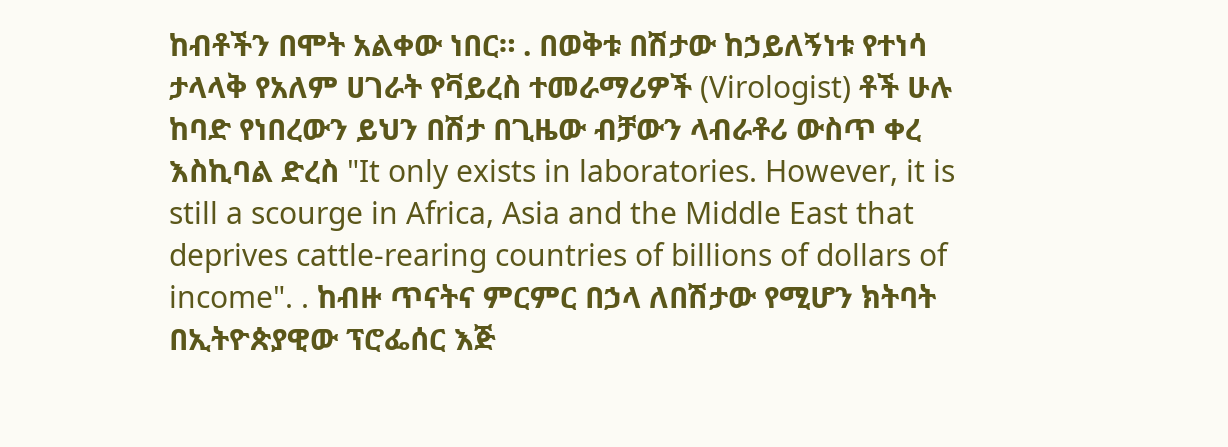ከብቶችን በሞት አልቀው ነበር። . በወቅቱ በሽታው ከኃይለኝነቱ የተነሳ ታላላቅ የአለም ሀገራት የቫይረስ ተመራማሪዎች (Virologist) ቶች ሁሉ ከባድ የነበረውን ይህን በሽታ በጊዜው ብቻውን ላብራቶሪ ውስጥ ቀረ እስኪባል ድረስ "It only exists in laboratories. However, it is still a scourge in Africa, Asia and the Middle East that deprives cattle-rearing countries of billions of dollars of income". . ከብዙ ጥናትና ምርምር በኃላ ለበሽታው የሚሆን ክትባት በኢትዮጵያዊው ፕሮፌሰር እጅ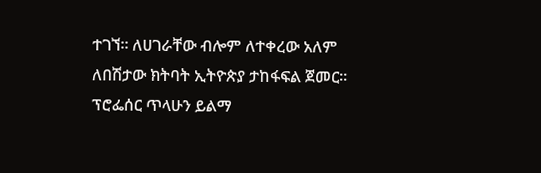ተገኘ። ለሀገራቸው ብሎም ለተቀረው አለም ለበሽታው ክትባት ኢትዮጵያ ታከፋፍል ጀመር። ፕሮፌሰር ጥላሁን ይልማ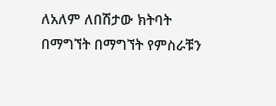ለአለም ለበሽታው ክትባት በማግኘት በማግኘት የምስራቹን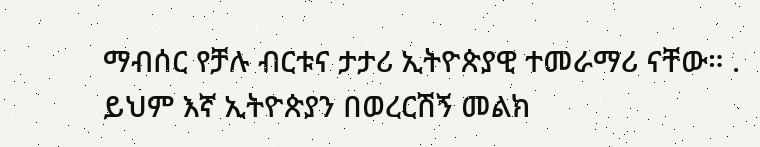ማብሰር የቻሉ ብርቱና ታታሪ ኢትዮጵያዊ ተመራማሪ ናቸው። . ይህም እኛ ኢትዮጵያን በወረርሽኝ መልክ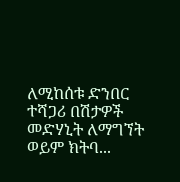ለሚከሰቱ ድንበር ተሻጋሪ በሽታዎች መድሃኒት ለማግኘት ወይም ክትባ...